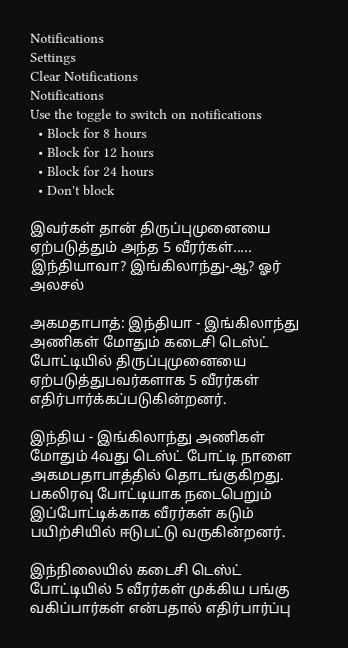Notifications
Settings
Clear Notifications
Notifications
Use the toggle to switch on notifications
  • Block for 8 hours
  • Block for 12 hours
  • Block for 24 hours
  • Don't block

இவர்கள் தான் திருப்புமுனையை ஏற்படுத்தும் அந்த 5 வீரர்கள்..... இந்தியாவா? இங்கிலாந்து-ஆ? ஓர் அலசல்

அகமதாபாத்: இந்தியா - இங்கிலாந்து அணிகள் மோதும் கடைசி டெஸ்ட் போட்டியில் திருப்புமுனையை ஏற்படுத்துபவர்களாக 5 வீரர்கள் எதிர்பார்க்கப்படுகின்றனர்.

இந்திய - இங்கிலாந்து அணிகள் மோதும் 4வது டெஸ்ட் போட்டி நாளை அகமபதாபாத்தில் தொடங்குகிறது. பகலிரவு போட்டியாக நடைபெறும் இப்போட்டிக்காக வீரர்கள் கடும் பயிற்சியில் ஈடுபட்டு வருகின்றனர்.

இந்நிலையில் கடைசி டெஸ்ட் போட்டியில் 5 வீரர்கள் முக்கிய பங்கு வகிப்பார்கள் என்பதால் எதிர்பார்ப்பு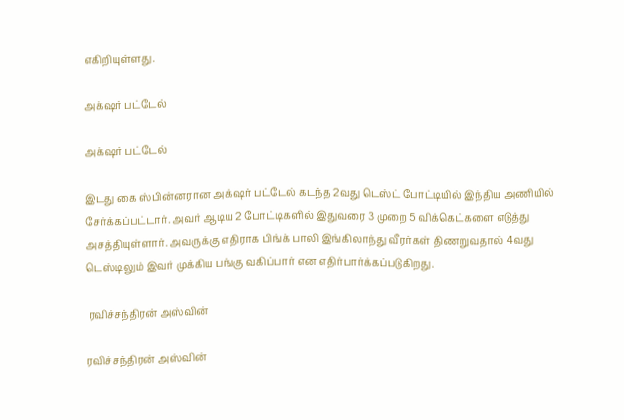எகிறியுள்ளது.

அக்‌ஷர் பட்டேல்

அக்‌ஷர் பட்டேல்

இடது கை ஸ்பின்னரான அக்‌ஷர் பட்டேல் கடந்த 2வது டெஸ்ட் போட்டியில் இந்திய அணியில் சேர்க்கப்பட்டார். அவர் ஆடிய 2 போட்டிகளில் இதுவரை 3 முறை 5 விக்கெட்களை எடுத்து அசத்தியுள்ளார். அவருக்கு எதிராக பிங்க் பாலி இங்கிலாந்து வீரர்கள் திணறுவதால் 4வது டெஸ்டிலும் இவர் முக்கிய பங்கு வகிப்பார் என எதிர்பார்க்கப்படுகிறது.

 ரவிச்சந்திரன் அஸ்வின்

ரவிச்சந்திரன் அஸ்வின்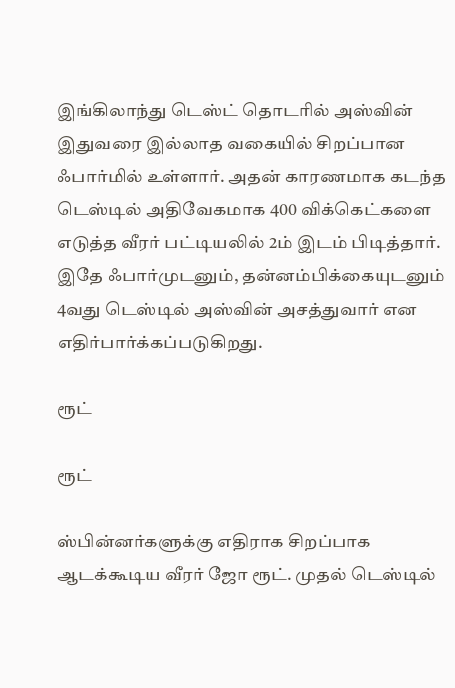இங்கிலாந்து டெஸ்ட் தொடரில் அஸ்வின் இதுவரை இல்லாத வகையில் சிறப்பான ஃபார்மில் உள்ளார். அதன் காரணமாக கடந்த டெஸ்டில் அதிவேகமாக 400 விக்கெட்களை எடுத்த வீரர் பட்டியலில் 2ம் இடம் பிடித்தார். இதே ஃபார்முடனும், தன்னம்பிக்கையுடனும் 4வது டெஸ்டில் அஸ்வின் அசத்துவார் என எதிர்பார்க்கப்படுகிறது.

ரூட்

ரூட்

ஸ்பின்னர்களுக்கு எதிராக சிறப்பாக ஆடக்கூடிய வீரர் ஜோ ரூட். முதல் டெஸ்டில்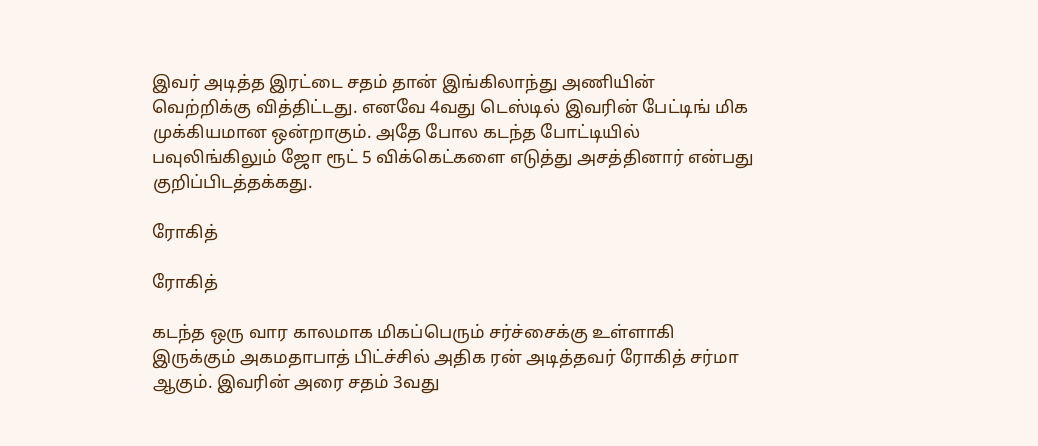இவர் அடித்த இரட்டை சதம் தான் இங்கிலாந்து அணியின் வெற்றிக்கு வித்திட்டது. எனவே 4வது டெஸ்டில் இவரின் பேட்டிங் மிக முக்கியமான ஒன்றாகும். அதே போல கடந்த போட்டியில் பவுலிங்கிலும் ஜோ ரூட் 5 விக்கெட்களை எடுத்து அசத்தினார் என்பது குறிப்பிடத்தக்கது.

ரோகித்

ரோகித்

கடந்த ஒரு வார காலமாக மிகப்பெரும் சர்ச்சைக்கு உள்ளாகி இருக்கும் அகமதாபாத் பிட்ச்சில் அதிக ரன் அடித்தவர் ரோகித் சர்மா ஆகும். இவரின் அரை சதம் 3வது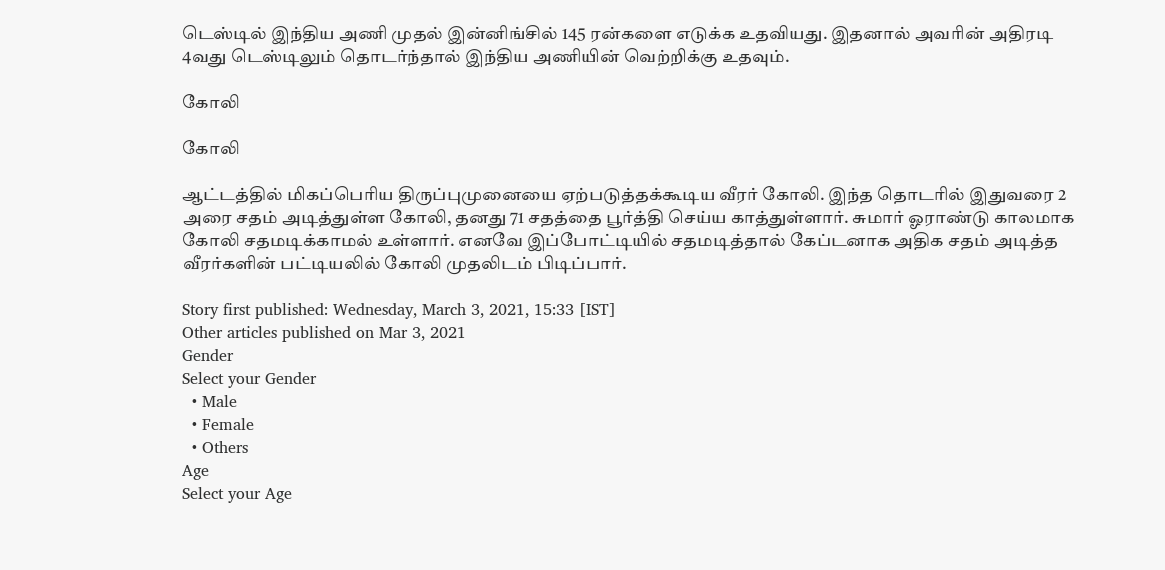டெஸ்டில் இந்திய அணி முதல் இன்னிங்சில் 145 ரன்களை எடுக்க உதவியது. இதனால் அவரின் அதிரடி 4வது டெஸ்டிலும் தொடர்ந்தால் இந்திய அணியின் வெற்றிக்கு உதவும்.

கோலி

கோலி

ஆட்டத்தில் மிகப்பெரிய திருப்புமுனையை ஏற்படுத்தக்கூடிய வீரர் கோலி. இந்த தொடரில் இதுவரை 2 அரை சதம் அடித்துள்ள கோலி, தனது 71 சதத்தை பூர்த்தி செய்ய காத்துள்ளார். சுமார் ஓராண்டு காலமாக கோலி சதமடிக்காமல் உள்ளார். எனவே இப்போட்டியில் சதமடித்தால் கேப்டனாக அதிக சதம் அடித்த வீரர்களின் பட்டியலில் கோலி முதலிடம் பிடிப்பார்.

Story first published: Wednesday, March 3, 2021, 15:33 [IST]
Other articles published on Mar 3, 2021
Gender
Select your Gender
  • Male
  • Female
  • Others
Age
Select your Age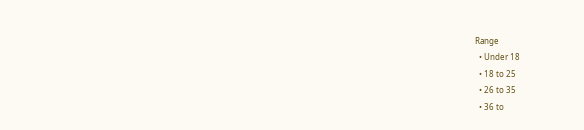Range
  • Under 18
  • 18 to 25
  • 26 to 35
  • 36 to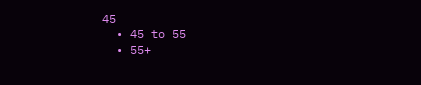45
  • 45 to 55
  • 55+